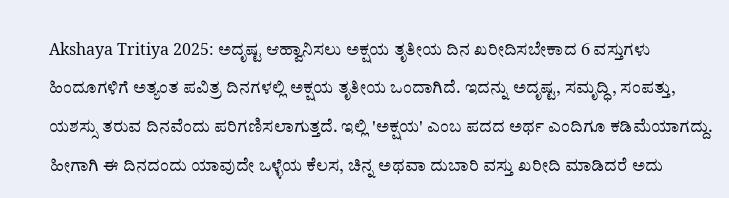Akshaya Tritiya 2025: ಅದೃಷ್ಟ ಆಹ್ವಾನಿಸಲು ಅಕ್ಷಯ ತೃತೀಯ ದಿನ ಖರೀದಿಸಬೇಕಾದ 6 ವಸ್ತುಗಳು
ಹಿಂದೂಗಳಿಗೆ ಅತ್ಯಂತ ಪವಿತ್ರ ದಿನಗಳಲ್ಲಿ ಅಕ್ಷಯ ತೃತೀಯ ಒಂದಾಗಿದೆ. ಇದನ್ನು ಅದೃಷ್ಟ, ಸಮೃದ್ಧಿ, ಸಂಪತ್ತು, ಯಶಸ್ಸು ತರುವ ದಿನವೆಂದು ಪರಿಗಣಿಸಲಾಗುತ್ತದೆ. ಇಲ್ಲಿ 'ಅಕ್ಷಯ' ಎಂಬ ಪದದ ಅರ್ಥ ಎಂದಿಗೂ ಕಡಿಮೆಯಾಗದ್ದು. ಹೀಗಾಗಿ ಈ ದಿನದಂದು ಯಾವುದೇ ಒಳ್ಳೆಯ ಕೆಲಸ, ಚಿನ್ನ ಅಥವಾ ದುಬಾರಿ ವಸ್ತು ಖರೀದಿ ಮಾಡಿದರೆ ಅದು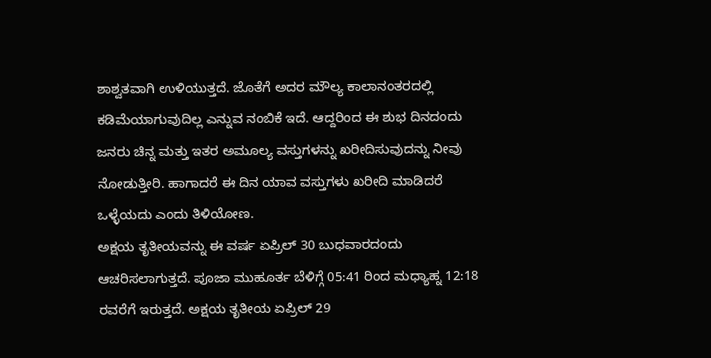ಶಾಶ್ವತವಾಗಿ ಉಳಿಯುತ್ತದೆ. ಜೊತೆಗೆ ಅದರ ಮೌಲ್ಯ ಕಾಲಾನಂತರದಲ್ಲಿ ಕಡಿಮೆಯಾಗುವುದಿಲ್ಲ ಎನ್ನುವ ನಂಬಿಕೆ ಇದೆ. ಆದ್ದರಿಂದ ಈ ಶುಭ ದಿನದಂದು ಜನರು ಚಿನ್ನ ಮತ್ತು ಇತರ ಅಮೂಲ್ಯ ವಸ್ತುಗಳನ್ನು ಖರೀದಿಸುವುದನ್ನು ನೀವು ನೋಡುತ್ತೀರಿ. ಹಾಗಾದರೆ ಈ ದಿನ ಯಾವ ವಸ್ತುಗಳು ಖರೀದಿ ಮಾಡಿದರೆ ಒಳ್ಳೆಯದು ಎಂದು ತಿಳಿಯೋಣ.
ಅಕ್ಷಯ ತೃತೀಯವನ್ನು ಈ ವರ್ಷ ಏಪ್ರಿಲ್ 30 ಬುಧವಾರದಂದು ಆಚರಿಸಲಾಗುತ್ತದೆ. ಪೂಜಾ ಮುಹೂರ್ತ ಬೆಳಿಗ್ಗೆ 05:41 ರಿಂದ ಮಧ್ಯಾಹ್ನ 12:18 ರವರೆಗೆ ಇರುತ್ತದೆ. ಅಕ್ಷಯ ತೃತೀಯ ಏಪ್ರಿಲ್ 29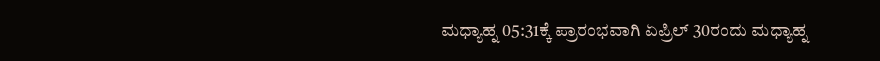ಮಧ್ಯಾಹ್ನ 05:31ಕ್ಕೆ ಪ್ರಾರಂಭವಾಗಿ ಏಪ್ರಿಲ್ 30ರಂದು ಮಧ್ಯಾಹ್ನ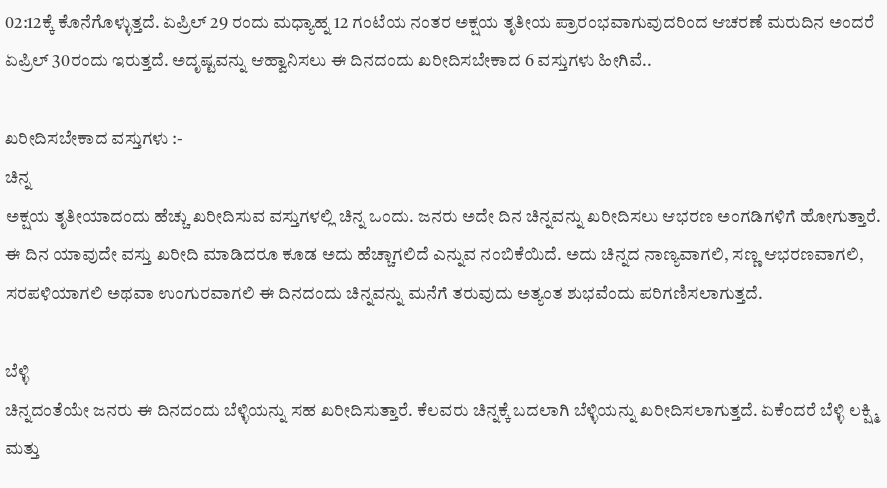02:12ಕ್ಕೆ ಕೊನೆಗೊಳ್ಳುತ್ತದೆ. ಏಪ್ರಿಲ್ 29 ರಂದು ಮಧ್ಯಾಹ್ನ 12 ಗಂಟೆಯ ನಂತರ ಅಕ್ಷಯ ತೃತೀಯ ಪ್ರಾರಂಭವಾಗುವುದರಿಂದ ಆಚರಣೆ ಮರುದಿನ ಅಂದರೆ ಏಪ್ರಿಲ್ 30ರಂದು ಇರುತ್ತದೆ. ಅದೃಷ್ಟವನ್ನು ಆಹ್ವಾನಿಸಲು ಈ ದಿನದಂದು ಖರೀದಿಸಬೇಕಾದ 6 ವಸ್ತುಗಳು ಹೀಗಿವೆ..

ಖರೀದಿಸಬೇಕಾದ ವಸ್ತುಗಳು :-
ಚಿನ್ನ
ಅಕ್ಷಯ ತೃತೀಯಾದಂದು ಹೆಚ್ಚು ಖರೀದಿಸುವ ವಸ್ತುಗಳಲ್ಲಿ ಚಿನ್ನ ಒಂದು. ಜನರು ಅದೇ ದಿನ ಚಿನ್ನವನ್ನು ಖರೀದಿಸಲು ಆಭರಣ ಅಂಗಡಿಗಳಿಗೆ ಹೋಗುತ್ತಾರೆ. ಈ ದಿನ ಯಾವುದೇ ವಸ್ತು ಖರೀದಿ ಮಾಡಿದರೂ ಕೂಡ ಅದು ಹೆಚ್ಚಾಗಲಿದೆ ಎನ್ನುವ ನಂಬಿಕೆಯಿದೆ. ಅದು ಚಿನ್ನದ ನಾಣ್ಯವಾಗಲಿ, ಸಣ್ಣ ಆಭರಣವಾಗಲಿ, ಸರಪಳಿಯಾಗಲಿ ಅಥವಾ ಉಂಗುರವಾಗಲಿ ಈ ದಿನದಂದು ಚಿನ್ನವನ್ನು ಮನೆಗೆ ತರುವುದು ಅತ್ಯಂತ ಶುಭವೆಂದು ಪರಿಗಣಿಸಲಾಗುತ್ತದೆ.

ಬೆಳ್ಳಿ
ಚಿನ್ನದಂತೆಯೇ ಜನರು ಈ ದಿನದಂದು ಬೆಳ್ಳಿಯನ್ನು ಸಹ ಖರೀದಿಸುತ್ತಾರೆ. ಕೆಲವರು ಚಿನ್ನಕ್ಕೆ ಬದಲಾಗಿ ಬೆಳ್ಳಿಯನ್ನು ಖರೀದಿಸಲಾಗುತ್ತದೆ. ಏಕೆಂದರೆ ಬೆಳ್ಳಿ ಲಕ್ಷ್ಮಿ ಮತ್ತು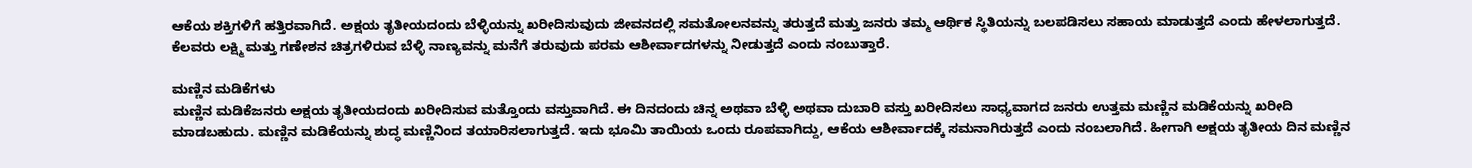ಆಕೆಯ ಶಕ್ತಿಗಳಿಗೆ ಹತ್ತಿರವಾಗಿದೆ. ಅಕ್ಷಯ ತೃತೀಯದಂದು ಬೆಳ್ಳಿಯನ್ನು ಖರೀದಿಸುವುದು ಜೀವನದಲ್ಲಿ ಸಮತೋಲನವನ್ನು ತರುತ್ತದೆ ಮತ್ತು ಜನರು ತಮ್ಮ ಆರ್ಥಿಕ ಸ್ಥಿತಿಯನ್ನು ಬಲಪಡಿಸಲು ಸಹಾಯ ಮಾಡುತ್ತದೆ ಎಂದು ಹೇಳಲಾಗುತ್ತದೆ. ಕೆಲವರು ಲಕ್ಷ್ಮಿ ಮತ್ತು ಗಣೇಶನ ಚಿತ್ರಗಳಿರುವ ಬೆಳ್ಳಿ ನಾಣ್ಯವನ್ನು ಮನೆಗೆ ತರುವುದು ಪರಮ ಆಶೀರ್ವಾದಗಳನ್ನು ನೀಡುತ್ತದೆ ಎಂದು ನಂಬುತ್ತಾರೆ.

ಮಣ್ಣಿನ ಮಡಿಕೆಗಳು
ಮಣ್ಣಿನ ಮಡಿಕೆಜನರು ಅಕ್ಷಯ ತೃತೀಯದಂದು ಖರೀದಿಸುವ ಮತ್ತೊಂದು ವಸ್ತುವಾಗಿದೆ. ಈ ದಿನದಂದು ಚಿನ್ನ ಅಥವಾ ಬೆಳ್ಳಿ ಅಥವಾ ದುಬಾರಿ ವಸ್ತು ಖರೀದಿಸಲು ಸಾಧ್ಯವಾಗದ ಜನರು ಉತ್ತಮ ಮಣ್ಣಿನ ಮಡಿಕೆಯನ್ನು ಖರೀದಿ ಮಾಡಬಹುದು. ಮಣ್ಣಿನ ಮಡಿಕೆಯನ್ನು ಶುದ್ಧ ಮಣ್ಣಿನಿಂದ ತಯಾರಿಸಲಾಗುತ್ತದೆ. ಇದು ಭೂಮಿ ತಾಯಿಯ ಒಂದು ರೂಪವಾಗಿದ್ದು, ಆಕೆಯ ಆಶೀರ್ವಾದಕ್ಕೆ ಸಮನಾಗಿರುತ್ತದೆ ಎಂದು ನಂಬಲಾಗಿದೆ. ಹೀಗಾಗಿ ಅಕ್ಷಯ ತೃತೀಯ ದಿನ ಮಣ್ಣಿನ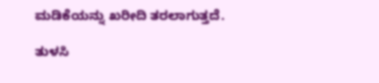ಮಡಿಕೆಯನ್ನು ಖರೀದಿ ತರಲಾಗುತ್ತದೆ.

ತುಳಸಿ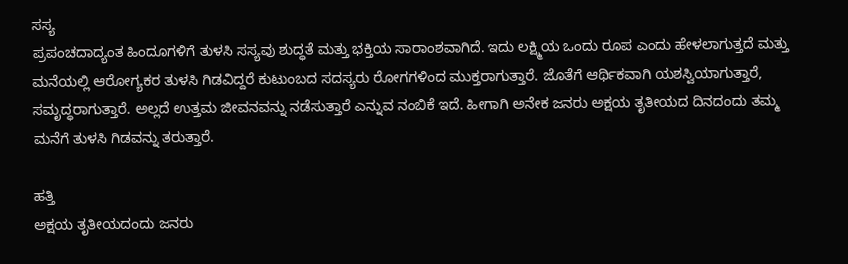ಸಸ್ಯ
ಪ್ರಪಂಚದಾದ್ಯಂತ ಹಿಂದೂಗಳಿಗೆ ತುಳಸಿ ಸಸ್ಯವು ಶುದ್ಧತೆ ಮತ್ತು ಭಕ್ತಿಯ ಸಾರಾಂಶವಾಗಿದೆ. ಇದು ಲಕ್ಷ್ಮಿಯ ಒಂದು ರೂಪ ಎಂದು ಹೇಳಲಾಗುತ್ತದೆ ಮತ್ತು ಮನೆಯಲ್ಲಿ ಆರೋಗ್ಯಕರ ತುಳಸಿ ಗಿಡವಿದ್ದರೆ ಕುಟುಂಬದ ಸದಸ್ಯರು ರೋಗಗಳಿಂದ ಮುಕ್ತರಾಗುತ್ತಾರೆ. ಜೊತೆಗೆ ಆರ್ಥಿಕವಾಗಿ ಯಶಸ್ವಿಯಾಗುತ್ತಾರೆ, ಸಮೃದ್ಧರಾಗುತ್ತಾರೆ. ಅಲ್ಲದೆ ಉತ್ತಮ ಜೀವನವನ್ನು ನಡೆಸುತ್ತಾರೆ ಎನ್ನುವ ನಂಬಿಕೆ ಇದೆ. ಹೀಗಾಗಿ ಅನೇಕ ಜನರು ಅಕ್ಷಯ ತೃತೀಯದ ದಿನದಂದು ತಮ್ಮ ಮನೆಗೆ ತುಳಸಿ ಗಿಡವನ್ನು ತರುತ್ತಾರೆ.

ಹತ್ತಿ
ಅಕ್ಷಯ ತೃತೀಯದಂದು ಜನರು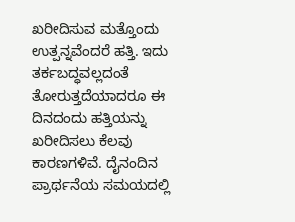ಖರೀದಿಸುವ ಮತ್ತೊಂದು ಉತ್ಪನ್ನವೆಂದರೆ ಹತ್ತಿ. ಇದು ತರ್ಕಬದ್ಧವಲ್ಲದಂತೆ ತೋರುತ್ತದೆಯಾದರೂ ಈ ದಿನದಂದು ಹತ್ತಿಯನ್ನು ಖರೀದಿಸಲು ಕೆಲವು ಕಾರಣಗಳಿವೆ. ದೈನಂದಿನ ಪ್ರಾರ್ಥನೆಯ ಸಮಯದಲ್ಲಿ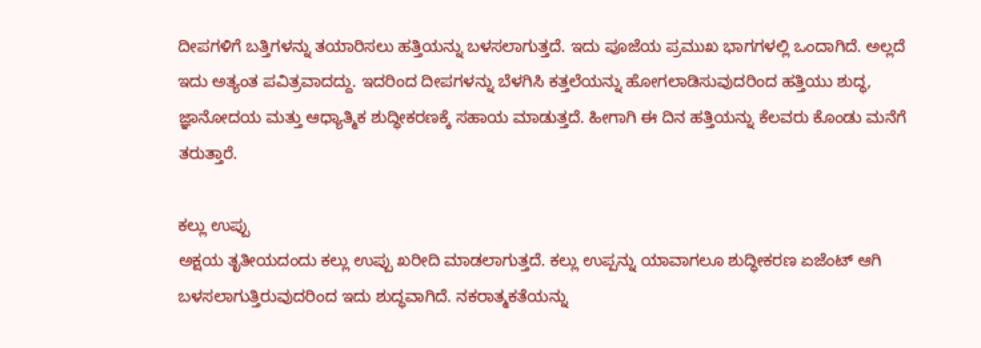ದೀಪಗಳಿಗೆ ಬತ್ತಿಗಳನ್ನು ತಯಾರಿಸಲು ಹತ್ತಿಯನ್ನು ಬಳಸಲಾಗುತ್ತದೆ. ಇದು ಪೂಜೆಯ ಪ್ರಮುಖ ಭಾಗಗಳಲ್ಲಿ ಒಂದಾಗಿದೆ. ಅಲ್ಲದೆ ಇದು ಅತ್ಯಂತ ಪವಿತ್ರವಾದದ್ದು. ಇದರಿಂದ ದೀಪಗಳನ್ನು ಬೆಳಗಿಸಿ ಕತ್ತಲೆಯನ್ನು ಹೋಗಲಾಡಿಸುವುದರಿಂದ ಹತ್ತಿಯು ಶುದ್ಧ, ಜ್ಞಾನೋದಯ ಮತ್ತು ಆಧ್ಯಾತ್ಮಿಕ ಶುದ್ಧೀಕರಣಕ್ಕೆ ಸಹಾಯ ಮಾಡುತ್ತದೆ. ಹೀಗಾಗಿ ಈ ದಿನ ಹತ್ತಿಯನ್ನು ಕೆಲವರು ಕೊಂಡು ಮನೆಗೆ ತರುತ್ತಾರೆ.

ಕಲ್ಲು ಉಪ್ಪು
ಅಕ್ಷಯ ತೃತೀಯದಂದು ಕಲ್ಲು ಉಪ್ಪು ಖರೀದಿ ಮಾಡಲಾಗುತ್ತದೆ. ಕಲ್ಲು ಉಪ್ಪನ್ನು ಯಾವಾಗಲೂ ಶುದ್ಧೀಕರಣ ಏಜೆಂಟ್ ಆಗಿ ಬಳಸಲಾಗುತ್ತಿರುವುದರಿಂದ ಇದು ಶುದ್ಧವಾಗಿದೆ. ನಕರಾತ್ಮಕತೆಯನ್ನು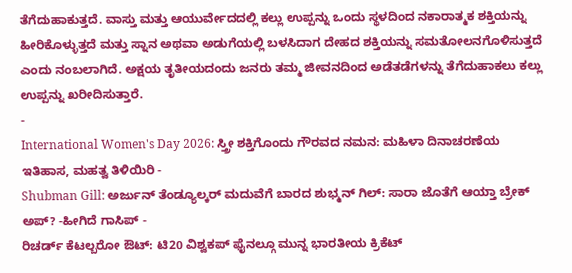ತೆಗೆದುಹಾಕುತ್ತದೆ. ವಾಸ್ತು ಮತ್ತು ಆಯುರ್ವೇದದಲ್ಲಿ ಕಲ್ಲು ಉಪ್ಪನ್ನು ಒಂದು ಸ್ಥಳದಿಂದ ನಕಾರಾತ್ಮಕ ಶಕ್ತಿಯನ್ನು ಹೀರಿಕೊಳ್ಳುತ್ತದೆ ಮತ್ತು ಸ್ನಾನ ಅಥವಾ ಅಡುಗೆಯಲ್ಲಿ ಬಳಸಿದಾಗ ದೇಹದ ಶಕ್ತಿಯನ್ನು ಸಮತೋಲನಗೊಳಿಸುತ್ತದೆ ಎಂದು ನಂಬಲಾಗಿದೆ. ಅಕ್ಷಯ ತೃತೀಯದಂದು ಜನರು ತಮ್ಮ ಜೀವನದಿಂದ ಅಡೆತಡೆಗಳನ್ನು ತೆಗೆದುಹಾಕಲು ಕಲ್ಲು ಉಪ್ಪನ್ನು ಖರೀದಿಸುತ್ತಾರೆ.
-
International Women's Day 2026: ಸ್ತ್ರೀ ಶಕ್ತಿಗೊಂದು ಗೌರವದ ನಮನ: ಮಹಿಳಾ ದಿನಾಚರಣೆಯ ಇತಿಹಾಸ, ಮಹತ್ವ ತಿಳಿಯಿರಿ -
Shubman Gill: ಅರ್ಜುನ್ ತೆಂಡ್ಯೂಲ್ಕರ್ ಮದುವೆಗೆ ಬಾರದ ಶುಭ್ಮನ್ ಗಿಲ್: ಸಾರಾ ಜೊತೆಗೆ ಆಯ್ತಾ ಬ್ರೇಕ್ ಅಪ್? -ಹೀಗಿದೆ ಗಾಸಿಪ್ -
ರಿಚರ್ಡ್ ಕೆಟಲ್ಬರೋ ಔಟ್: ಟಿ20 ವಿಶ್ವಕಪ್ ಫೈನಲ್ಗೂ ಮುನ್ನ ಭಾರತೀಯ ಕ್ರಿಕೆಟ್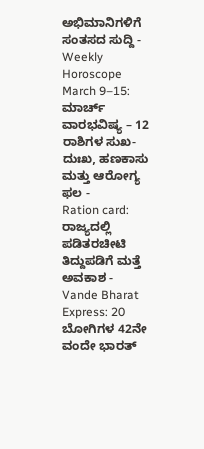ಅಭಿಮಾನಿಗಳಿಗೆ ಸಂತಸದ ಸುದ್ದಿ -
Weekly Horoscope March 9–15: ಮಾರ್ಚ್ ವಾರಭವಿಷ್ಯ – 12 ರಾಶಿಗಳ ಸುಖ-ದುಃಖ, ಹಣಕಾಸು ಮತ್ತು ಆರೋಗ್ಯ ಫಲ -
Ration card: ರಾಜ್ಯದಲ್ಲಿ ಪಡಿತರಚೀಟಿ ತಿದ್ದುಪಡಿಗೆ ಮತ್ತೆ ಅವಕಾಶ -
Vande Bharat Express: 20 ಬೋಗಿಗಳ 42ನೇ ವಂದೇ ಭಾರತ್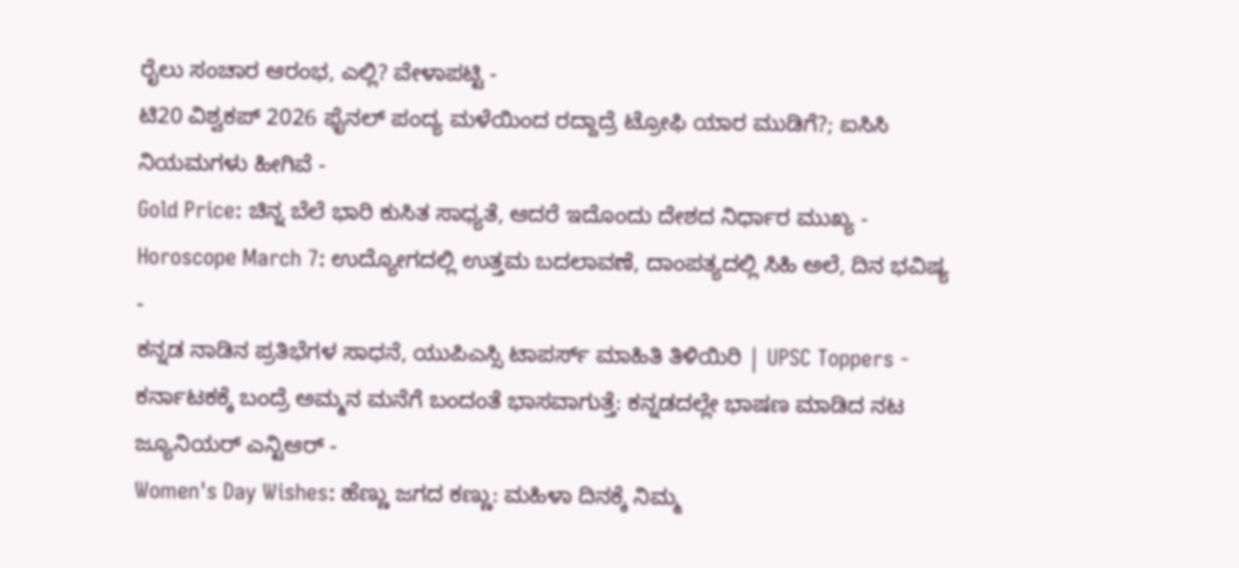ರೈಲು ಸಂಚಾರ ಆರಂಭ, ಎಲ್ಲಿ? ವೇಳಾಪಟ್ಟಿ -
ಟಿ20 ವಿಶ್ವಕಪ್ 2026 ಫೈನಲ್ ಪಂದ್ಯ ಮಳೆಯಿಂದ ರದ್ದಾದ್ರೆ ಟ್ರೋಫಿ ಯಾರ ಮುಡಿಗೆ?; ಐಸಿಸಿ ನಿಯಮಗಳು ಹೀಗಿವೆ -
Gold Price: ಚಿನ್ನ ಬೆಲೆ ಭಾರಿ ಕುಸಿತ ಸಾಧ್ಯತೆ, ಆದರೆ ಇದೊಂದು ದೇಶದ ನಿರ್ಧಾರ ಮುಖ್ಯ -
Horoscope March 7: ಉದ್ಯೋಗದಲ್ಲಿ ಉತ್ತಮ ಬದಲಾವಣೆ, ದಾಂಪತ್ಯದಲ್ಲಿ ಸಿಹಿ ಅಲೆ, ದಿನ ಭವಿಷ್ಯ -
ಕನ್ನಡ ನಾಡಿನ ಪ್ರತಿಭೆಗಳ ಸಾಧನೆ, ಯುಪಿಎಸ್ಸಿ ಟಾಪರ್ಸ್ ಮಾಹಿತಿ ತಿಳಿಯಿರಿ | UPSC Toppers -
ಕರ್ನಾಟಕಕ್ಕೆ ಬಂದ್ರೆ ಅಮ್ಮನ ಮನೆಗೆ ಬಂದಂತೆ ಭಾಸವಾಗುತ್ತೆ: ಕನ್ನಡದಲ್ಲೇ ಭಾಷಣ ಮಾಡಿದ ನಟ ಜ್ಯೂನಿಯರ್ ಎನ್ಟಿಆರ್ -
Women's Day Wishes: ಹೆಣ್ಣು ಜಗದ ಕಣ್ಣು: ಮಹಿಳಾ ದಿನಕ್ಕೆ ನಿಮ್ಮ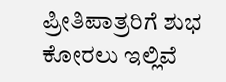ಪ್ರೀತಿಪಾತ್ರರಿಗೆ ಶುಭ ಕೋರಲು ಇಲ್ಲಿವೆ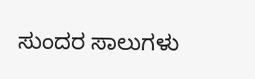ಸುಂದರ ಸಾಲುಗಳು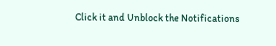Click it and Unblock the Notifications